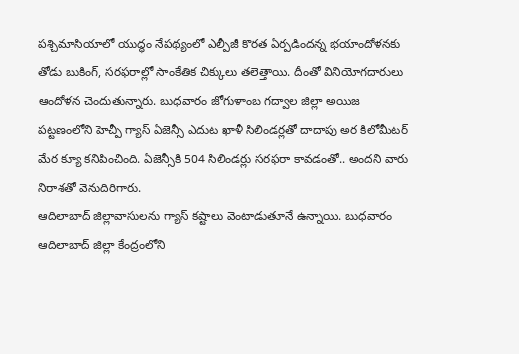పశ్చిమాసియాలో యుద్ధం నేపథ్యంలో ఎల్పీజీ కొరత ఏర్పడిందన్న భయాందోళనకు తోడు బుకింగ్, సరఫరాల్లో సాంకేతిక చిక్కులు తలెత్తాయి. దీంతో వినియోగదారులు ఆందోళన చెందుతున్నారు. బుధవారం జోగుళాంబ గద్వాల జిల్లా అయిజ పట్టణంలోని హెచ్పీ గ్యాస్ ఏజెన్సీ ఎదుట ఖాళీ సిలిండర్లతో దాదాపు అర కిలోమీటర్ మేర క్యూ కనిపించింది. ఏజెన్సీకి 504 సిలిండర్లు సరఫరా కావడంతో.. అందని వారు నిరాశతో వెనుదిరిగారు.
ఆదిలాబాద్ జిల్లావాసులను గ్యాస్ కష్టాలు వెంటాడుతూనే ఉన్నాయి. బుధవారం ఆదిలాబాద్ జిల్లా కేంద్రంలోని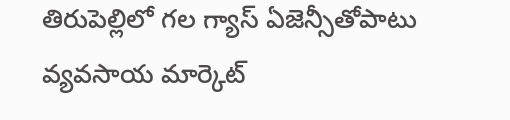తిరుపెల్లిలో గల గ్యాస్ ఏజెన్సీతోపాటు వ్యవసాయ మార్కెట్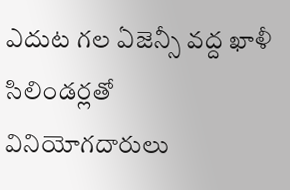ఎదుట గల ఏజెన్సీ వద్ద ఖాళీ సిలిండర్లతో వినియోగదారులు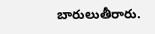బారులుతీరారు.